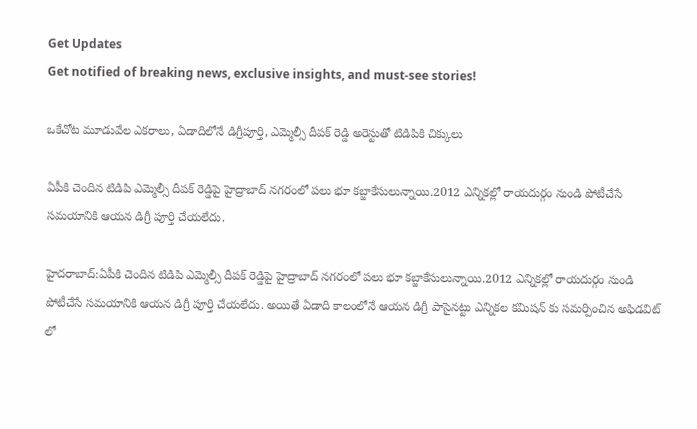Get Updates
Get notified of breaking news, exclusive insights, and must-see stories!

ఒకేచోట మూడువేల ఎకరాలు, ఏడాదిలోనే డిగ్రీపూర్తి, ఎమ్మెల్సీ దీపక్ రెడ్డి అరెస్టుతో టిడిపికి చిక్కులు

ఏపీకి చెందిన టిడిపి ఎమ్మెల్సీ దీపక్ రెడ్డిపై హైద్రాబాద్ నగరంలో పలు భూ కబ్జాకేసులున్నాయి.2012 ఎన్నికల్లో రాయదుర్గం నుండి పోటీచేసే సమయానికి ఆయన డిగ్రీ పూర్తి చేయలేదు.

హైదరాబాద్:ఏపీకి చెందిన టిడిపి ఎమ్మెల్సీ దీపక్ రెడ్డిపై హైద్రాబాద్ నగరంలో పలు భూ కబ్జాకేసులున్నాయి.2012 ఎన్నికల్లో రాయదుర్గం నుండి పోటీచేసే సమయానికి ఆయన డిగ్రీ పూర్తి చేయలేదు. అయితే ఏడాది కాలంలోనే ఆయన డిగ్రీ పాసైనట్టు ఎన్నికల కమిషన్ కు సమర్పించిన అఫిడవిట్ లో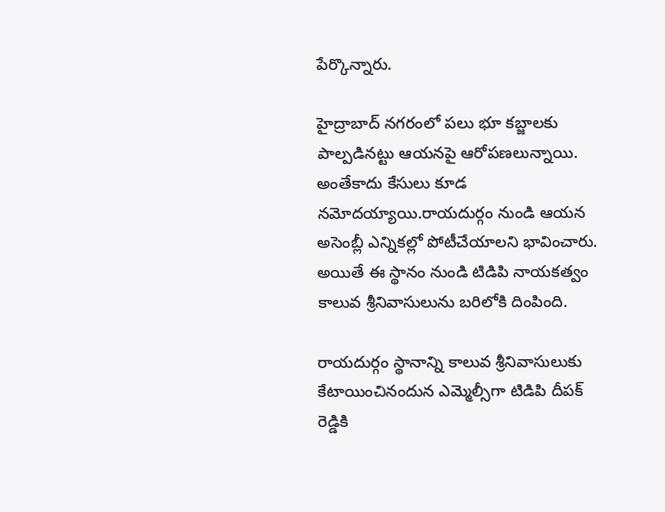పేర్కొన్నారు.

హైద్రాబాద్ నగరంలో పలు భూ కబ్జాలకు పాల్పడినట్టు ఆయనపై ఆరోపణలున్నాయి. అంతేకాదు కేసులు కూడ నమోదయ్యాయి.రాయదుర్గం నుండి ఆయన అసెంబ్లీ ఎన్నికల్లో పోటీచేయాలని భావించారు. అయితే ఈ స్థానం నుండి టిడిపి నాయకత్వం కాలువ శ్రీనివాసులును బరిలోకి దింపింది.

రాయదుర్గం స్థానాన్ని కాలువ శ్రీనివాసులుకు కేటాయించినందున ఎమ్మెల్సీగా టిడిపి దీపక్ రెడ్డికి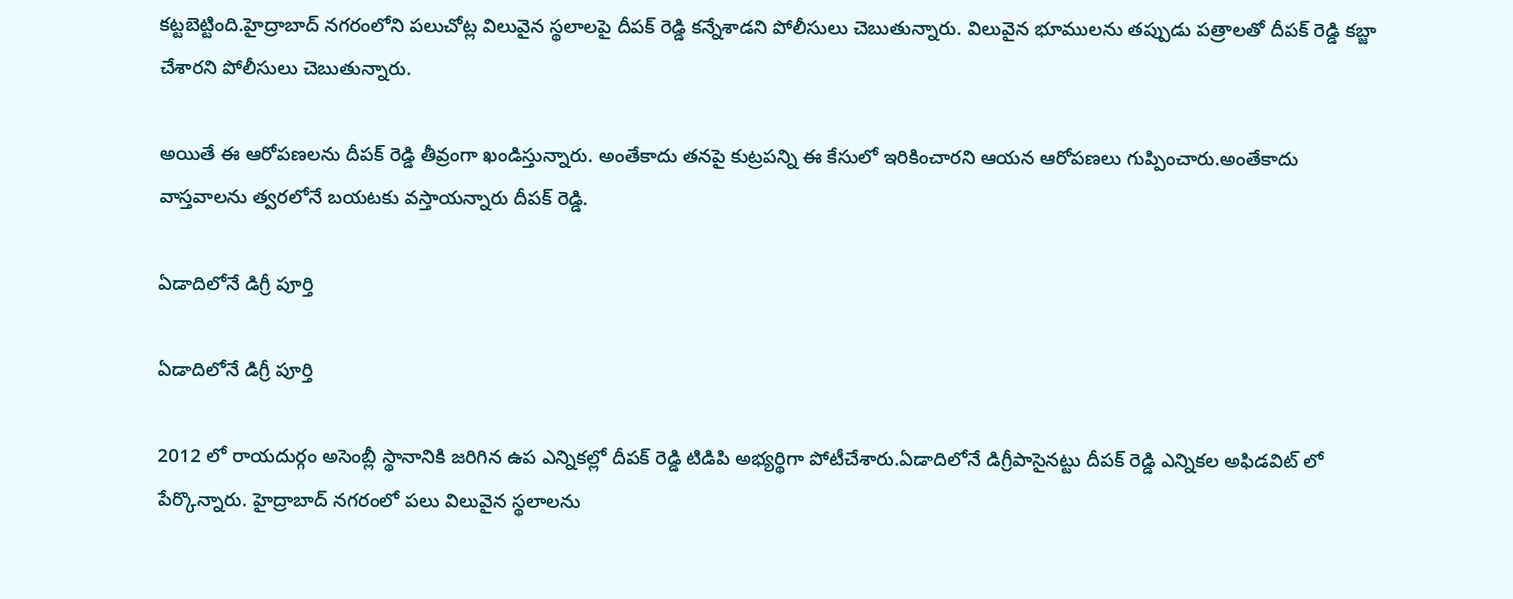కట్టబెట్టింది.హైద్రాబాద్ నగరంలోని పలుచోట్ల విలువైన స్థలాలపై దీపక్ రెడ్డి కన్నేశాడని పోలీసులు చెబుతున్నారు. విలువైన భూములను తప్పుడు పత్రాలతో దీపక్ రెడ్డి కబ్జా చేశారని పోలీసులు చెబుతున్నారు.

అయితే ఈ ఆరోపణలను దీపక్ రెడ్డి తీవ్రంగా ఖండిస్తున్నారు. అంతేకాదు తనపై కుట్రపన్ని ఈ కేసులో ఇరికించారని ఆయన ఆరోపణలు గుప్పించారు.అంతేకాదు వాస్తవాలను త్వరలోనే బయటకు వస్తాయన్నారు దీపక్ రెడ్డి.

ఏడాదిలోనే డిగ్రీ పూర్తి

ఏడాదిలోనే డిగ్రీ పూర్తి

2012 లో రాయదుర్గం అసెంబ్లీ స్థానానికి జరిగిన ఉప ఎన్నికల్లో దీపక్ రెడ్డి టిడిపి అభ్యర్థిగా పోటీచేశారు.ఏడాదిలోనే డిగ్రీపాసైనట్టు దీపక్ రెడ్డి ఎన్నికల అఫిడవిట్ లో పేర్కొన్నారు. హైద్రాబాద్ నగరంలో పలు విలువైన స్థలాలను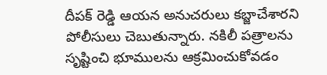దీపక్ రెడ్డి ఆయన అనుచరులు కబ్జాచేశారని పోలీసులు చెబుతున్నారు. నకిలీ పత్రాలను సృష్టించి భూములను ఆక్రమించుకోవడం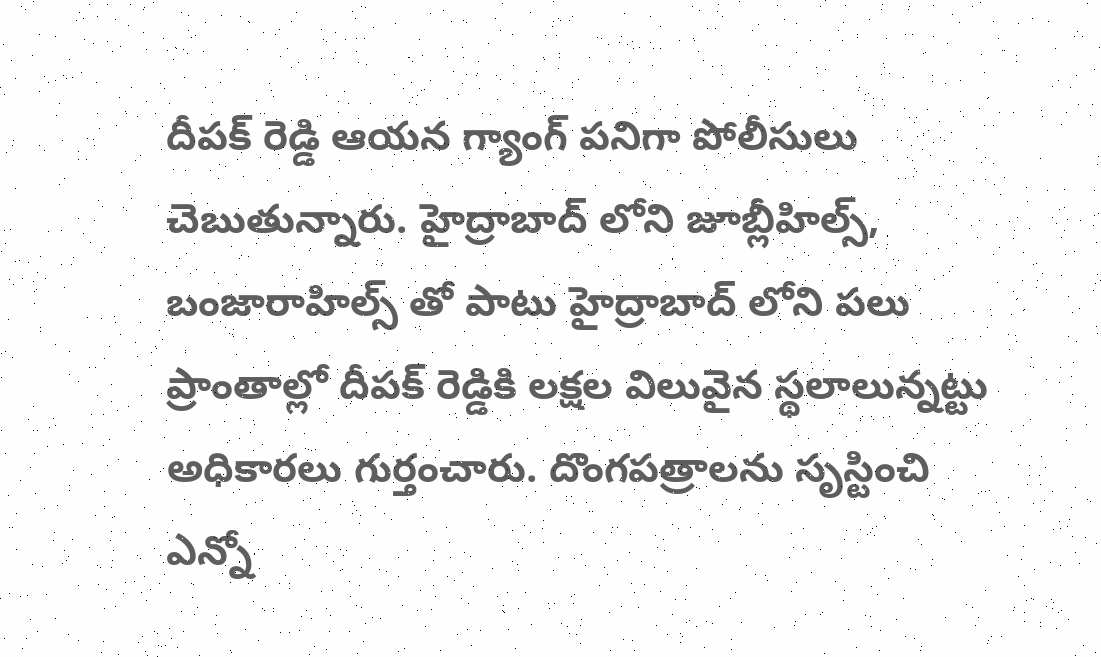దీపక్ రెడ్డి ఆయన గ్యాంగ్ పనిగా పోలీసులు చెబుతున్నారు. హైద్రాబాద్ లోని జూబ్లీహిల్స్, బంజారాహిల్స్ తో పాటు హైద్రాబాద్ లోని పలు ప్రాంతాల్లో దీపక్ రెడ్డికి లక్షల విలువైన స్థలాలున్నట్టు అధికారలు గుర్తంచారు. దొంగపత్రాలను సృస్టించి ఎన్నో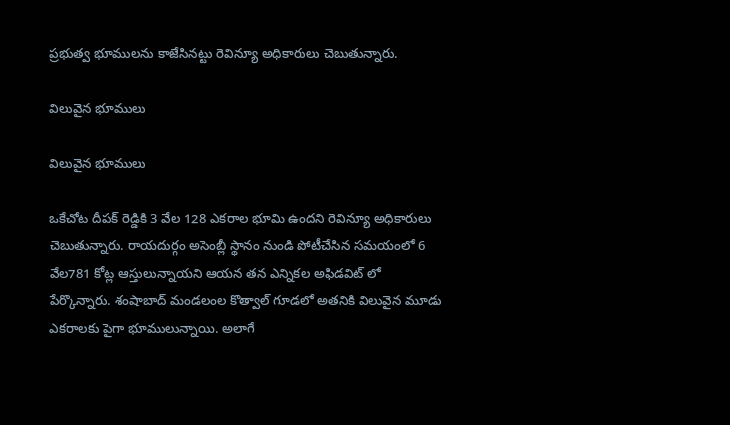ప్రభుత్వ భూములను కాజేసినట్టు రెవిన్యూ అధికారులు చెబుతున్నారు.

విలువైన భూములు

విలువైన భూములు

ఒకేచోట దీపక్ రెడ్డికి 3 వేల 128 ఎకరాల భూమి ఉందని రెవిన్యూ అధికారులు చెబుతున్నారు. రాయదుర్గం అసెంబ్లీ స్థానం నుండి పోటీచేసిన సమయంలో 6 వేల781 కోట్ల ఆస్తులున్నాయని ఆయన తన ఎన్నికల అఫిడవిట్ లో పేర్కొన్నారు. శంషాబాద్ మండలంల కొత్వాల్ గూడలో అతనికి విలువైన మూడు ఎకరాలకు పైగా భూములున్నాయి. అలాగే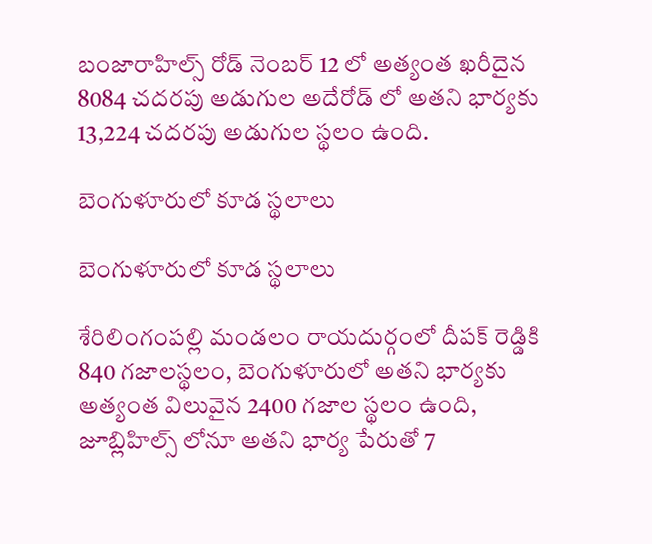బంజారాహిల్స్ రోడ్ నెంబర్ 12 లో అత్యంత ఖరీదైన 8084 చదరపు అడుగుల అదేరోడ్ లో అతని భార్యకు 13,224 చదరపు అడుగుల స్థలం ఉంది.

బెంగుళూరులో కూడ స్థలాలు

బెంగుళూరులో కూడ స్థలాలు

శేరిలింగంపల్లి మండలం రాయదుర్గంలో దీపక్ రెడ్డికి 840 గజాలస్థలం, బెంగుళూరులో అతని భార్యకు అత్యంత విలువైన 2400 గజాల స్థలం ఉంది, జూబ్లిహిల్స్ లోనూ అతని భార్య పేరుతో 7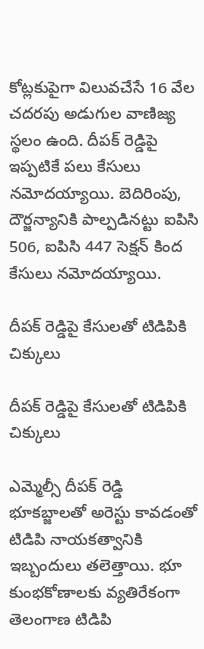కోట్లకుపైగా విలువచేసే 16 వేల చదరపు అడుగుల వాణిజ్య స్థలం ఉంది. దీపక్ రెడ్డిపై ఇప్పటికే పలు కేసులు నమోదయ్యాయి. బెదిరింపు, దౌర్జన్యానికి పాల్పడినట్టు ఐపిసి 506, ఐపిసి 447 సెక్షన్ కింద కేసులు నమోదయ్యాయి.

దీపక్ రెడ్డిపై కేసులతో టిడిపికి చిక్కులు

దీపక్ రెడ్డిపై కేసులతో టిడిపికి చిక్కులు

ఎమ్మెల్సీ దీపక్ రెడ్డి భూకబ్జాలతో అరెస్టు కావడంతో టిడిపి నాయకత్వానికి ఇబ్బందులు తలెత్తాయి. భూ కుంభకోణాలకు వ్యతిరేకంగా తెలంగాణ టిడిపి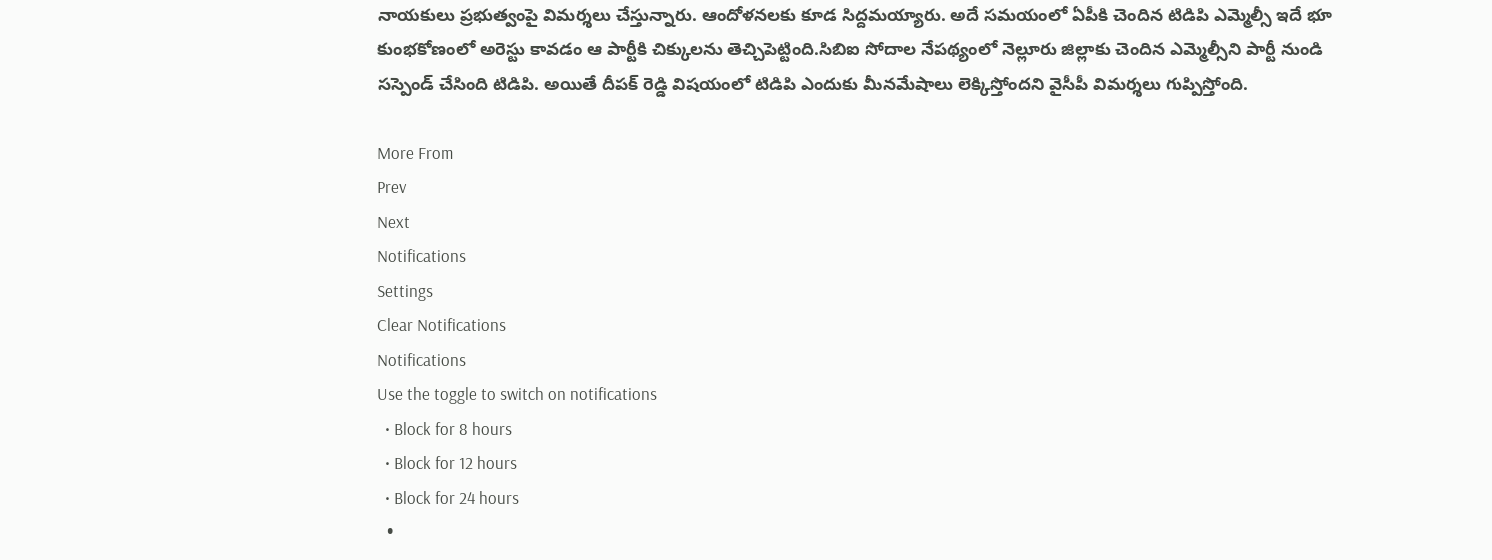నాయకులు ప్రభుత్వంపై విమర్శలు చేస్తున్నారు. ఆందోళనలకు కూడ సిద్దమయ్యారు. అదే సమయంలో ఏపీకి చెందిన టిడిపి ఎమ్మెల్సీ ఇదే భూ కుంభకోణంలో అరెస్టు కావడం ఆ పార్టీకి చిక్కులను తెచ్చిపెట్టింది.సిబిఐ సోదాల నేపథ్యంలో నెల్లూరు జిల్లాకు చెందిన ఎమ్మెల్సీని పార్టీ నుండి సస్పెండ్ చేసింది టిడిపి. అయితే దీపక్ రెడ్డి విషయంలో టిడిపి ఎందుకు మీనమేషాలు లెక్కిస్తోందని వైసీపీ విమర్శలు గుప్పిస్తోంది.

More From
Prev
Next
Notifications
Settings
Clear Notifications
Notifications
Use the toggle to switch on notifications
  • Block for 8 hours
  • Block for 12 hours
  • Block for 24 hours
  •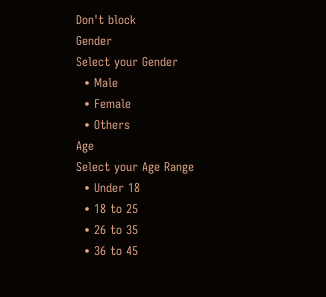Don't block
Gender
Select your Gender
  • Male
  • Female
  • Others
Age
Select your Age Range
  • Under 18
  • 18 to 25
  • 26 to 35
  • 36 to 45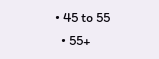• 45 to 55
  • 55+